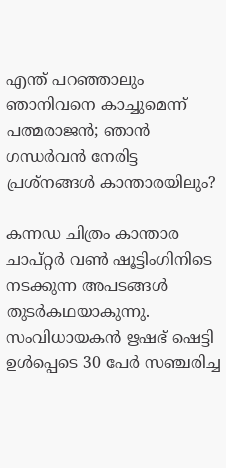എന്ത് പറഞ്ഞാലും ഞാനിവനെ കാച്ചുമെന്ന് പത്മരാജൻ; ഞാൻ ഗന്ധർവൻ നേരിട്ട പ്രശ്നങ്ങൾ കാന്താരയിലും?

കന്നഡ ചിത്രം കാന്താര ചാപ്റ്റർ വൺ ഷൂട്ടിംഗിനിടെ നടക്കുന്ന അപടങ്ങൾ തുടർകഥയാകുന്നു. സംവിധായകൻ ഋഷഭ് ഷെട്ടി ഉൾപ്പെടെ 30 പേർ സഞ്ചരിച്ച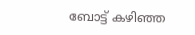ബോട്ട് കഴിഞ്ഞ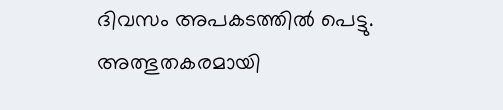ദിവസം അപകടത്തിൽ പെട്ടു. അത്ഭുതകരമായി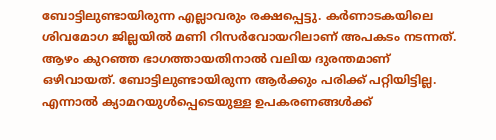ബോട്ടിലുണ്ടായിരുന്ന എല്ലാവരും രക്ഷപ്പെട്ടു. കർണാടകയിലെ ശിവമോഗ ജില്ലയിൽ മണി റിസർവോയറിലാണ് അപകടം നടന്നത്. ആഴം കുറഞ്ഞ ഭാഗത്തായതിനാൽ വലിയ ദുരന്തമാണ് ഒഴിവായത്. ബോട്ടിലുണ്ടായിരുന്ന ആർക്കും പരിക്ക് പറ്റിയിട്ടില്ല. എന്നാൽ ക്യാമറയുൾപ്പെടെയുള്ള ഉപകരണങ്ങൾക്ക്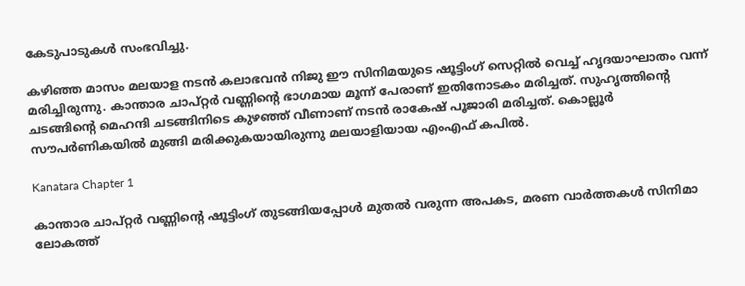കേടുപാടുകൾ സംഭവിച്ചു.

കഴിഞ്ഞ മാസം മലയാള നടൻ കലാഭവൻ നിജു ഈ സിനിമയുടെ ഷൂട്ടിംഗ് സെറ്റിൽ വെച്ച് ഹൃദയാഘാതം വന്ന് മരിച്ചിരുന്നു. കാന്താര ചാപ്റ്റർ വണ്ണിന്റെ ഭാഗമായ മൂന്ന് പേരാണ് ഇതിനോടകം മരിച്ചത്. സുഹൃത്തിന്റെ ചടങ്ങിന്റെ മെഹന്ദി ചടങ്ങിനിടെ കുഴഞ്ഞ് വീണാണ് നടൻ രാകേഷ് പൂജാരി മരിച്ചത്. കൊല്ലൂർ സൗപർണികയിൽ മുങ്ങി മരിക്കുകയായിരുന്നു മലയാളിയായ എംഎഫ് കപിൽ.

Kanatara Chapter 1

കാന്താര ചാപ്റ്റർ വണ്ണിന്റെ ഷൂട്ടിംഗ് തുടങ്ങിയപ്പോൾ മുതൽ വരുന്ന അപകട, മരണ വാർത്തകൾ സിനിമാ ലോകത്ത്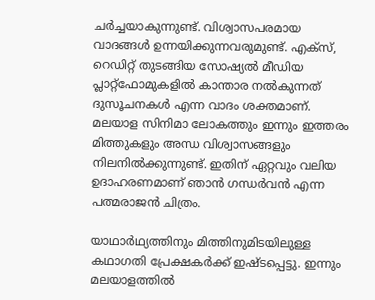ചർച്ചയാകുന്നുണ്ട്. വിശ്വാസപരമായ വാദങ്ങൾ ഉന്നയിക്കുന്നവരുമുണ്ട്. എക്സ്, റെഡിറ്റ് തുടങ്ങിയ സോഷ്യൽ മീ‍ഡിയ പ്ലാറ്റ്ഫോമുകളിൽ കാന്താര നൽകുന്നത് ദുസൂചനകൾ എന്ന വാദം ശക്തമാണ്. മലയാള സിനിമാ ലോകത്തും ഇന്നും ഇത്തരം മിത്തുകളും അന്ധ വിശ്വാസങ്ങളും നിലനിൽക്കുന്നുണ്ട്. ഇതിന് ഏറ്റവും വലിയ ഉദാഹരണമാണ് ഞാൻ ഗന്ധർവൻ എന്ന പത്മരാജൻ ചിത്രം.

യാഥാർഥ്യത്തിനും മിത്തിനുമിടയിലുള്ള കഥാഗതി പ്രേക്ഷകർക്ക് ഇഷ്ടപ്പെട്ടു. ഇന്നും മലയാളത്തിൽ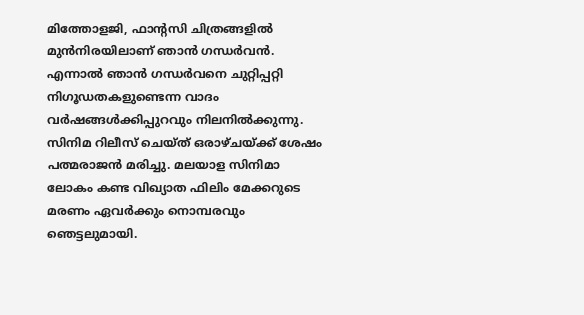മിത്തോളജി, ഫാന്റസി ചിത്രങ്ങളിൽ മുൻനിരയിലാണ് ഞാൻ ഗന്ധർവൻ. എന്നാൽ ഞാൻ ഗന്ധർവനെ ചുറ്റിപ്പറ്റി നിഗൂഡതകളുണ്ടെന്ന വാദം വർഷങ്ങൾക്കിപ്പുറവും നിലനിൽക്കുന്നു. സിനിമ റിലീസ് ചെയ്ത് ഒരാഴ്ചയ്ക്ക് ശേഷം പത്മരാജൻ മരിച്ചു. മലയാള സിനിമാ ലോകം കണ്ട വിഖ്യാത ഫിലിം മേക്കറുടെ മരണം ഏവർക്കും നൊമ്പരവും ഞെട്ടലുമായി.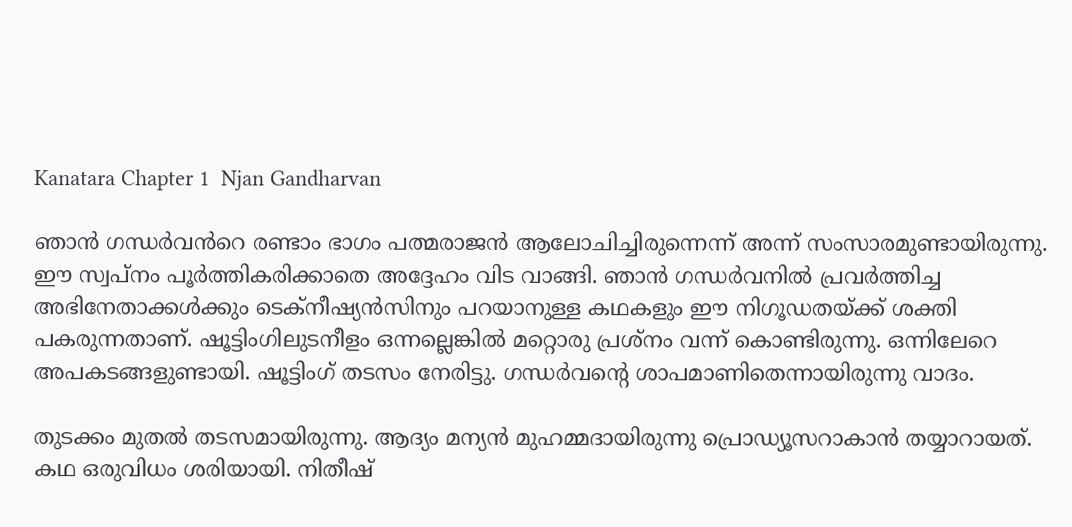Kanatara Chapter 1  Njan Gandharvan

ഞാൻ ഗന്ധർവൻ‌റെ രണ്ടാം ഭാഗം പത്മരാജൻ ആലോചിച്ചിരുന്നെന്ന് അന്ന് സംസാരമുണ്ടായിരുന്നു. ഈ സ്വപ്നം പൂർത്തികരിക്കാതെ അദ്ദേഹം വിട വാങ്ങി. ഞാൻ ഗന്ധർവനിൽ പ്രവർത്തിച്ച അഭിനേതാക്കൾക്കും ടെക്നീഷ്യൻസിനും പറയാനുള്ള കഥകളും ഈ നിഗൂഡതയ്ക്ക് ശക്തി പകരുന്നതാണ്. ഷൂട്ടിംഗിലുടനീളം ഒന്നല്ലെങ്കിൽ മറ്റൊരു പ്രശ്നം വന്ന് കൊണ്ടിരുന്നു. ഒന്നിലേറെ അപകടങ്ങളുണ്ടായി. ഷൂട്ടിംഗ് തടസം നേരിട്ടു. ഗന്ധർവന്റെ ശാപമാണിതെന്നായിരുന്നു വാദം.

തുടക്കം മുതൽ തടസമായിരുന്നു. ആദ്യം മന്യൻ മുഹമ്മദായിരുന്നു പ്രൊഡ്യൂസറാകാൻ തയ്യാറായത്. കഥ ഒരുവിധം ശരിയായി. നിതീഷ്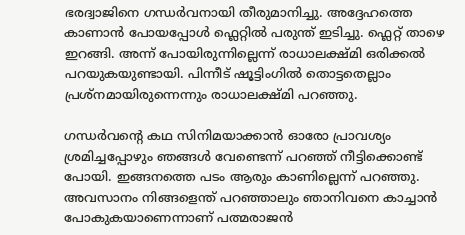ഭരദ്വാജിനെ ഗന്ധർവനായി തീരുമാനിച്ചു. അദ്ദേഹത്തെ കാണാൻ പോയപ്പോൾ ഫ്ലെറ്റിൽ പരുന്ത് ഇടിച്ചു. ഫ്ലെറ്റ് താഴെ ഇറങ്ങി. അന്ന് പോയിരുന്നില്ലെന്ന് രാധാലക്ഷ്മി ഒരിക്കൽ പറയുകയുണ്ടായി. പിന്നീട് ഷൂട്ടിംഗിൽ തൊട്ടതെല്ലാം പ്രശ്നമായിരുന്നെന്നും രാധാലക്ഷ്മി പറഞ്ഞു.

ഗന്ധർവന്റെ കഥ സിനിമയാക്കാൻ ഓരോ പ്രാവശ്യം ശ്രമിച്ചപ്പോഴും ഞങ്ങൾ വേണ്ടെന്ന് പറഞ്ഞ് നീട്ടിക്കൊണ്ട് പോയി. ഇങ്ങനത്തെ പടം ആരും കാണില്ലെന്ന് പറഞ്ഞു. അവസാനം നിങ്ങളെന്ത് പറഞ്ഞാലും ഞാനിവനെ കാച്ചാൻ പോകുകയാണെന്നാണ് പത്മരാജൻ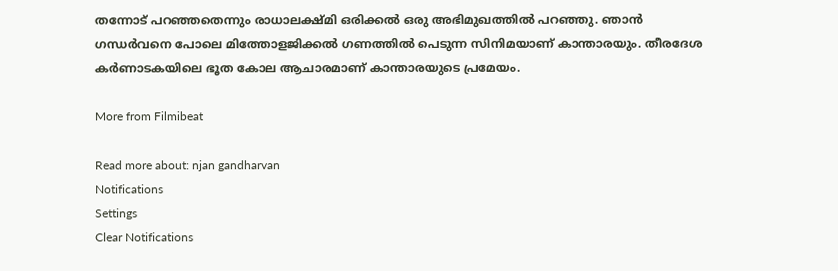തന്നോട് പറഞ്ഞതെന്നും രാധാലക്ഷ്മി ഒരിക്കൽ ഒരു അഭിമുഖത്തിൽ പറഞ്ഞു. ഞാൻ ഗന്ധർവനെ പോലെ മിത്തോളജിക്കൽ ഗണത്തിൽ പെടുന്ന സിനിമയാണ് കാന്താരയും. തീരദേശ കർണാടകയിലെ ഭൂത കോല ആചാരമാണ് കാന്താരയുടെ പ്രമേയം.

More from Filmibeat

Read more about: njan gandharvan
Notifications
Settings
Clear Notifications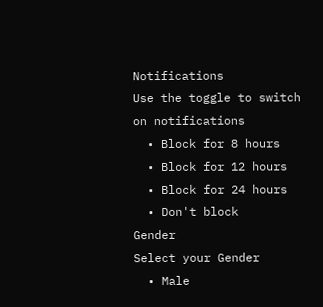Notifications
Use the toggle to switch on notifications
  • Block for 8 hours
  • Block for 12 hours
  • Block for 24 hours
  • Don't block
Gender
Select your Gender
  • Male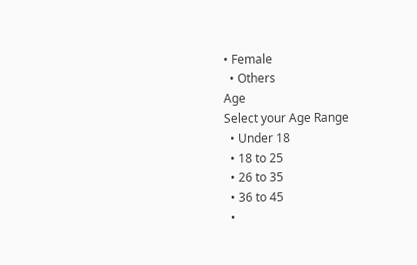• Female
  • Others
Age
Select your Age Range
  • Under 18
  • 18 to 25
  • 26 to 35
  • 36 to 45
  •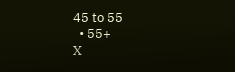45 to 55
  • 55+
X